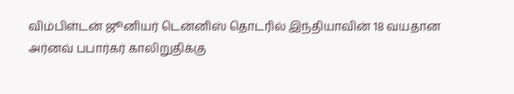விம்பிள்டன் ஜூனியர் டென்னிஸ் தொடரில் இந்தியாவின் 18 வயதான அர்னவ் பபார்கர் காலிறுதிக்கு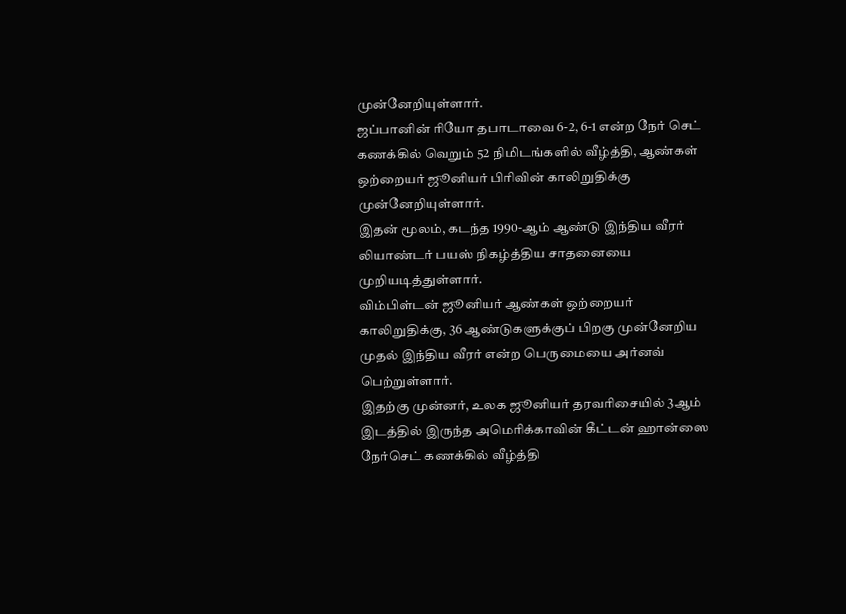முன்னேறியுள்ளார்.
ஜப்பானின் ரியோ தபாடாவை 6-2, 6-1 என்ற நேர் செட் கணக்கில் வெறும் 52 நிமிடங்களில் வீழ்த்தி, ஆண்கள் ஒற்றையர் ஜூனியர் பிரிவின் காலிறுதிக்கு முன்னேறியுள்ளார்.
இதன் மூலம், கடந்த 1990-ஆம் ஆண்டு இந்திய வீரர் லியாண்டர் பயஸ் நிகழ்த்திய சாதனையை முறியடித்துள்ளார்.
விம்பிள்டன் ஜூனியர் ஆண்கள் ஒற்றையர் காலிறுதிக்கு, 36 ஆண்டுகளுக்குப் பிறகு முன்னேறிய முதல் இந்திய வீரர் என்ற பெருமையை அர்னவ் பெற்றுள்ளார்.
இதற்கு முன்னர், உலக ஜூனியர் தரவரிசையில் 3ஆம் இடத்தில் இருந்த அமெரிக்காவின் கீட்டன் ஹான்ஸை நேர்செட் கணக்கில் வீழ்த்தி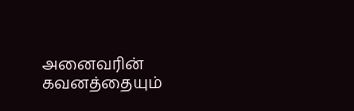அனைவரின் கவனத்தையும்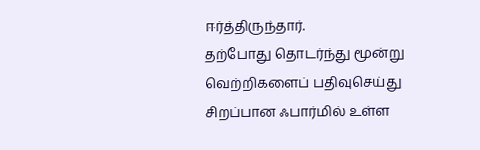ஈர்த்திருந்தார்.
தற்போது தொடர்ந்து மூன்று வெற்றிகளைப் பதிவுசெய்து சிறப்பான ஃபார்மில் உள்ள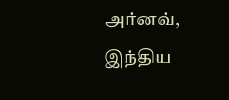அர்னவ், இந்திய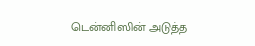டென்னிஸின் அடுத்த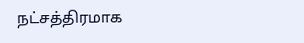நட்சத்திரமாக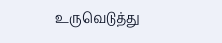உருவெடுத்து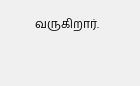வருகிறார்.